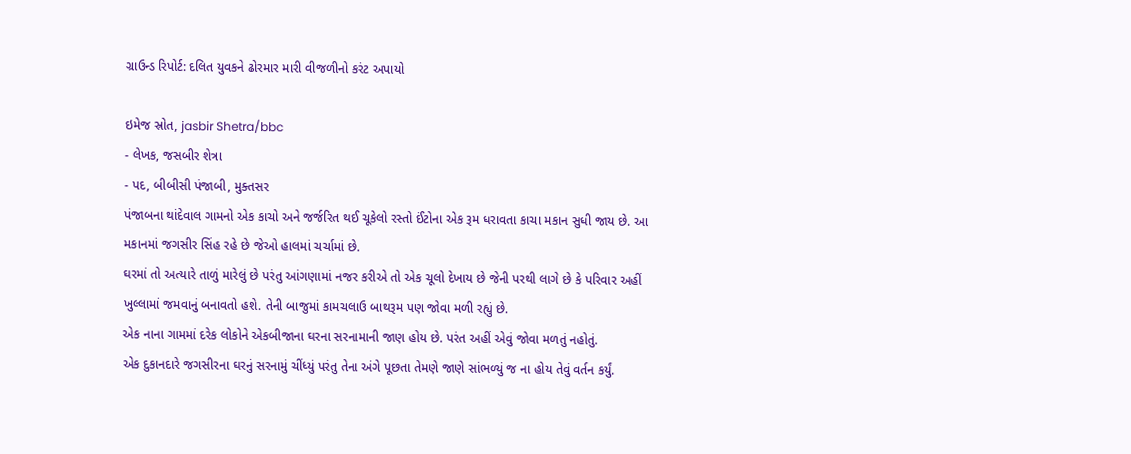ગ્રાઉન્ડ રિપોર્ટ: દલિત યુવકને ઢોરમાર મારી વીજળીનો કરંટ અપાયો

ઇમેજ સ્રોત, jasbir Shetra/bbc
- લેખક, જસબીર શેત્રા
- પદ, બીબીસી પંજાબી, મુક્તસર
પંજાબના થાંદેવાલ ગામનો એક કાચો અને જર્જરિત થઈ ચૂકેલો રસ્તો ઈંટોના એક રૂમ ધરાવતા કાચા મકાન સુધી જાય છે. આ મકાનમાં જગસીર સિંહ રહે છે જેઓ હાલમાં ચર્ચામાં છે.
ઘરમાં તો અત્યારે તાળું મારેલું છે પરંતુ આંગણામાં નજર કરીએ તો એક ચૂલો દેખાય છે જેની પરથી લાગે છે કે પરિવાર અહીં ખુલ્લામાં જમવાનું બનાવતો હશે. તેની બાજુમાં કામચલાઉ બાથરૂમ પણ જોવા મળી રહ્યું છે.
એક નાના ગામમાં દરેક લોકોને એકબીજાના ઘરના સરનામાની જાણ હોય છે. પરંત અહીં એવું જોવા મળતું નહોતું.
એક દુકાનદારે જગસીરના ઘરનું સરનામું ચીંધ્યું પરંતુ તેના અંગે પૂછતા તેમણે જાણે સાંભળ્યું જ ના હોય તેવું વર્તન કર્યું.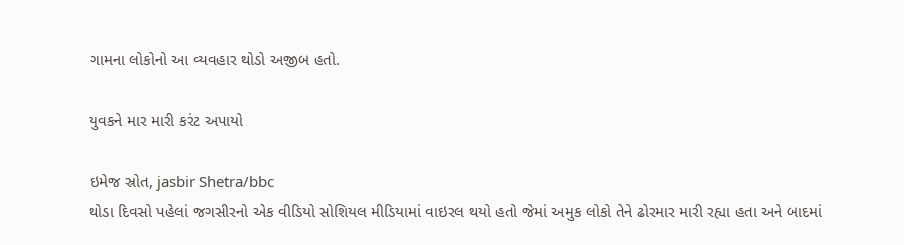ગામના લોકોનો આ વ્યવહાર થોડો અજીબ હતો.

યુવકને માર મારી કરંટ અપાયો

ઇમેજ સ્રોત, jasbir Shetra/bbc
થોડા દિવસો પહેલાં જગસીરનો એક વીડિયો સોશિયલ મીડિયામાં વાઇરલ થયો હતો જેમાં અમુક લોકો તેને ઢોરમાર મારી રહ્યા હતા અને બાદમાં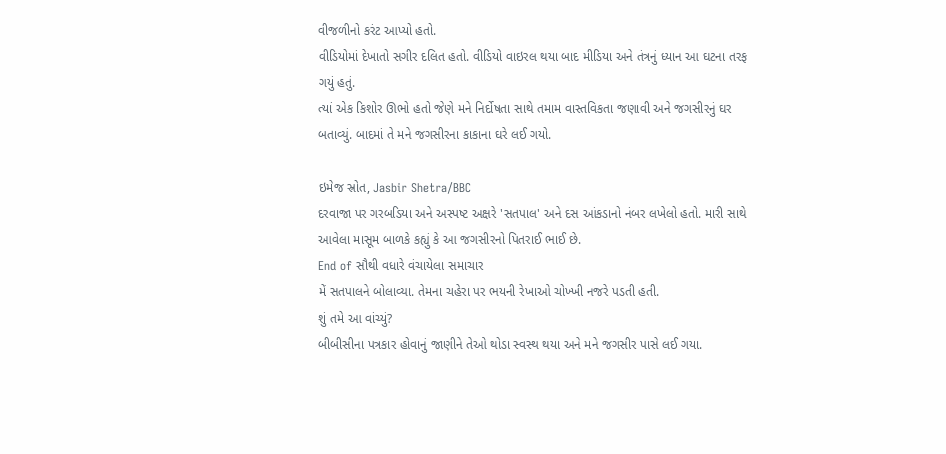વીજળીનો કરંટ આપ્યો હતો.
વીડિયોમાં દેખાતો સગીર દલિત હતો. વીડિયો વાઇરલ થયા બાદ મીડિયા અને તંત્રનું ધ્યાન આ ઘટના તરફ ગયું હતું.
ત્યાં એક કિશોર ઊભો હતો જેણે મને નિર્દોષતા સાથે તમામ વાસ્તવિકતા જણાવી અને જગસીરનું ઘર બતાવ્યું. બાદમાં તે મને જગસીરના કાકાના ઘરે લઈ ગયો.

ઇમેજ સ્રોત, Jasbir Shetra/BBC
દરવાજા પર ગરબડિયા અને અસ્પષ્ટ અક્ષરે 'સતપાલ' અને દસ આંકડાનો નંબર લખેલો હતો. મારી સાથે આવેલા માસૂમ બાળકે કહ્યું કે આ જગસીરનો પિતરાઈ ભાઈ છે.
End of સૌથી વધારે વંચાયેલા સમાચાર
મેં સતપાલને બોલાવ્યા. તેમના ચહેરા પર ભયની રેખાઓ ચોખ્ખી નજરે પડતી હતી.
શું તમે આ વાંચ્યું?
બીબીસીના પત્રકાર હોવાનું જાણીને તેઓ થોડા સ્વસ્થ થયા અને મને જગસીર પાસે લઈ ગયા.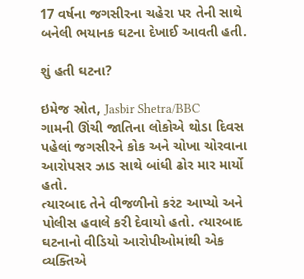17 વર્ષના જગસીરના ચહેરા પર તેની સાથે બનેલી ભયાનક ઘટના દેખાઈ આવતી હતી.

શું હતી ઘટના?

ઇમેજ સ્રોત, Jasbir Shetra/BBC
ગામની ઊંચી જાતિના લોકોએ થોડા દિવસ પહેલાં જગસીરને કોક અને ચોખા ચોરવાના આરોપસર ઝાડ સાથે બાંધી ઢોર માર માર્યો હતો.
ત્યારબાદ તેને વીજળીનો કરંટ આપ્યો અને પોલીસ હવાલે કરી દેવાયો હતો. ત્યારબાદ ઘટનાનો વીડિયો આરોપીઓમાંથી એક વ્યક્તિએ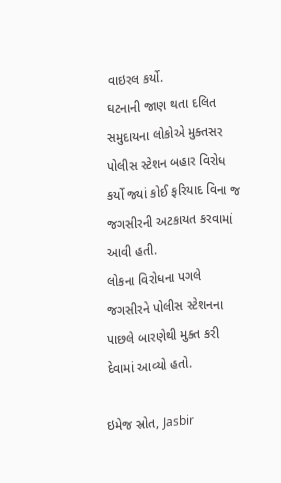વાઇરલ કર્યો.
ઘટનાની જાણ થતા દલિત સમુદાયના લોકોએ મુક્તસર પોલીસ સ્ટેશન બહાર વિરોધ કર્યો જ્યાં કોઈ ફરિયાદ વિના જ જગસીરની અટકાયત કરવામાં આવી હતી.
લોકના વિરોધના પગલે જગસીરને પોલીસ સ્ટેશનના પાછલે બારણેથી મુક્ત કરી દેવામાં આવ્યો હતો.

ઇમેજ સ્રોત, Jasbir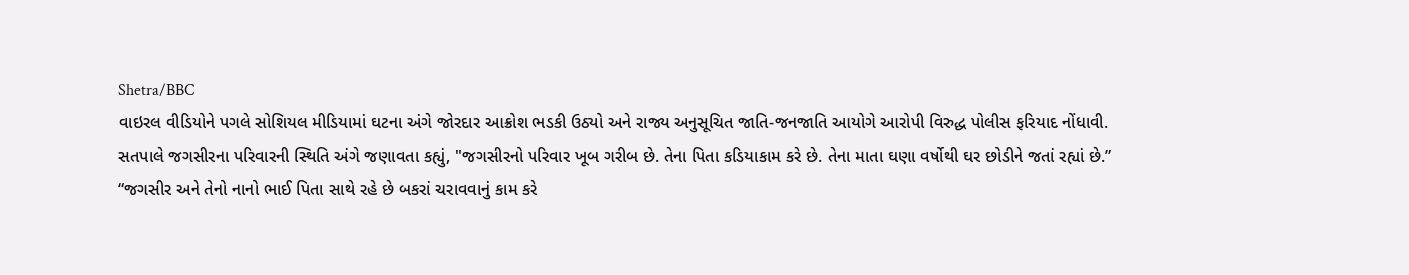Shetra/BBC
વાઇરલ વીડિયોને પગલે સોશિયલ મીડિયામાં ઘટના અંગે જોરદાર આક્રોશ ભડકી ઉઠ્યો અને રાજ્ય અનુસૂચિત જાતિ-જનજાતિ આયોગે આરોપી વિરુદ્ધ પોલીસ ફરિયાદ નોંધાવી.
સતપાલે જગસીરના પરિવારની સ્થિતિ અંગે જણાવતા કહ્યું, "જગસીરનો પરિવાર ખૂબ ગરીબ છે. તેના પિતા કડિયાકામ કરે છે. તેના માતા ઘણા વર્ષોથી ઘર છોડીને જતાં રહ્યાં છે.”
“જગસીર અને તેનો નાનો ભાઈ પિતા સાથે રહે છે બકરાં ચરાવવાનું કામ કરે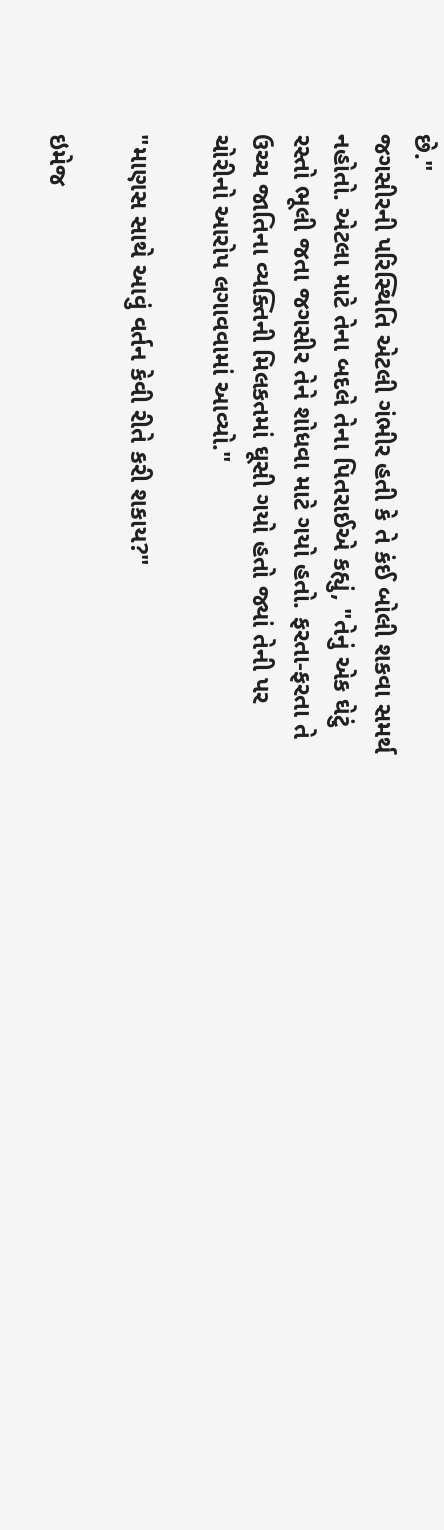છે."
જગસીરની પરિસ્થિતિ એટલી ગંભીર હતી કે તે કંઈ બોલી શકવા સમર્થ નહોતો. એટલા માટે તેના બદલે તેના પિતરાઈએ કહ્યું, "તેનું એક ઘેટું રસ્તો ભૂલી જતા જગસીર તેને શોધવા માટે ગયો હતો. ફરતા-ફરતા તે ઉચ્ચ જાતિના વ્યક્તિની મિલકતમાં ઘૂસી ગયો હતો જ્યાં તેની પર ચોરીનો આરોપ લગાવવામાં આવ્યો."

"માણસ સાથે આવું વર્તન કેવી રીતે કરી શકાય?"

ઇમેજ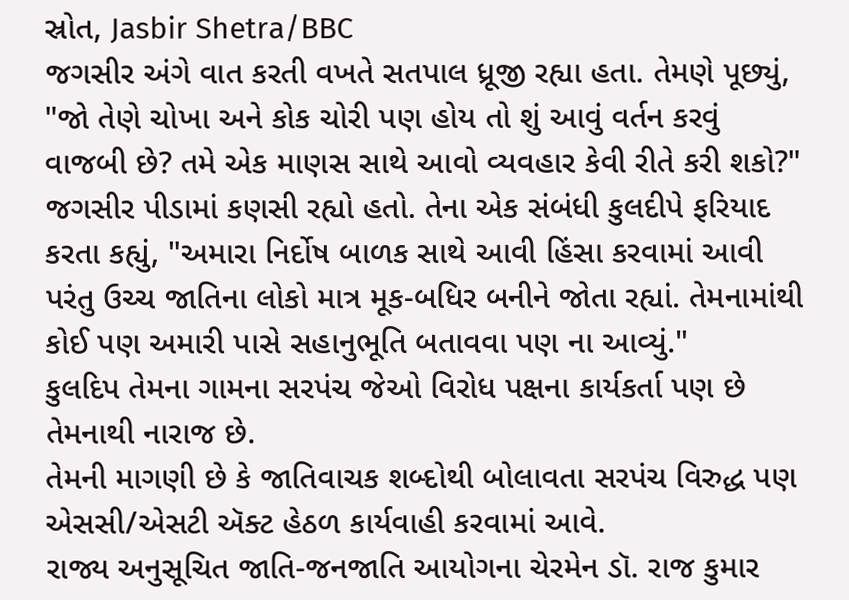સ્રોત, Jasbir Shetra/BBC
જગસીર અંગે વાત કરતી વખતે સતપાલ ધ્રૂજી રહ્યા હતા. તેમણે પૂછ્યું, "જો તેણે ચોખા અને કોક ચોરી પણ હોય તો શું આવું વર્તન કરવું વાજબી છે? તમે એક માણસ સાથે આવો વ્યવહાર કેવી રીતે કરી શકો?"
જગસીર પીડામાં કણસી રહ્યો હતો. તેના એક સંબંધી કુલદીપે ફરિયાદ કરતા કહ્યું, "અમારા નિર્દોષ બાળક સાથે આવી હિંસા કરવામાં આવી પરંતુ ઉચ્ચ જાતિના લોકો માત્ર મૂક-બધિર બનીને જોતા રહ્યાં. તેમનામાંથી કોઈ પણ અમારી પાસે સહાનુભૂતિ બતાવવા પણ ના આવ્યું."
કુલદિપ તેમના ગામના સરપંચ જેઓ વિરોધ પક્ષના કાર્યકર્તા પણ છે તેમનાથી નારાજ છે.
તેમની માગણી છે કે જાતિવાચક શબ્દોથી બોલાવતા સરપંચ વિરુદ્ધ પણ એસસી/એસટી ઍક્ટ હેઠળ કાર્યવાહી કરવામાં આવે.
રાજ્ય અનુસૂચિત જાતિ-જનજાતિ આયોગના ચેરમેન ડૉ. રાજ કુમાર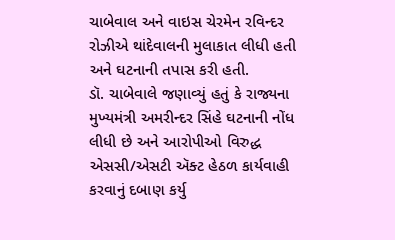ચાબેવાલ અને વાઇસ ચેરમેન રવિન્દર રોઝીએ થાંદેવાલની મુલાકાત લીધી હતી અને ઘટનાની તપાસ કરી હતી.
ડૉ. ચાબેવાલે જણાવ્યું હતું કે રાજ્યના મુખ્યમંત્રી અમરીન્દર સિંહે ઘટનાની નોંધ લીધી છે અને આરોપીઓ વિરુદ્ધ એસસી/એસટી ઍક્ટ હેઠળ કાર્યવાહી કરવાનું દબાણ કર્યુ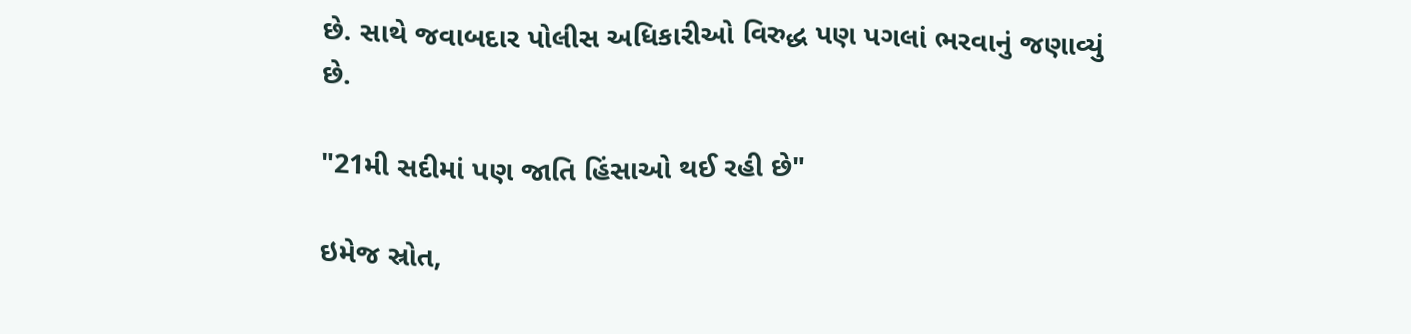છે. સાથે જવાબદાર પોલીસ અધિકારીઓ વિરુદ્ધ પણ પગલાં ભરવાનું જણાવ્યું છે.

"21મી સદીમાં પણ જાતિ હિંસાઓ થઈ રહી છે"

ઇમેજ સ્રોત,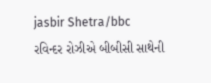jasbir Shetra/bbc
રવિન્દર રોઝીએ બીબીસી સાથેની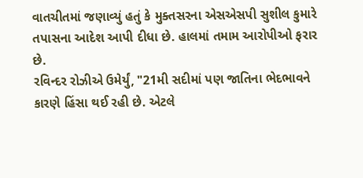વાતચીતમાં જણાવ્યું હતું કે મુક્તસરના એસએસપી સુશીલ કુમારે તપાસના આદેશ આપી દીધા છે. હાલમાં તમામ આરોપીઓ ફરાર છે.
રવિન્દર રોઝીએ ઉમેર્યું, "21મી સદીમાં પણ જાતિના ભેદભાવને કારણે હિંસા થઈ રહી છે. એટલે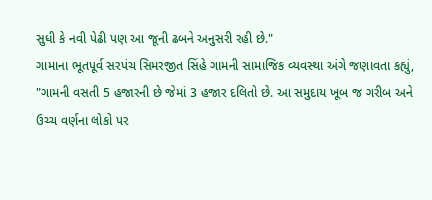સુધી કે નવી પેઢી પણ આ જૂની ઢબને અનુસરી રહી છે."
ગામાના ભૂતપૂર્વ સરપંચ સિમરજીત સિંહે ગામની સામાજિક વ્યવસ્થા અંગે જણાવતા કહ્યું, "ગામની વસતી 5 હજારની છે જેમાં 3 હજાર દલિતો છે. આ સમુદાય ખૂબ જ ગરીબ અને ઉચ્ચ વર્ણના લોકો પર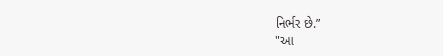નિર્ભર છે.”
"આ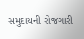સમુદાયની રોજગારી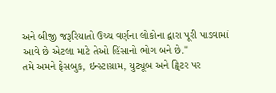અને બીજી જરૂરિયાતો ઉચ્ચ વર્ણના લોકોના દ્વારા પૂરી પાડવામાં આવે છે એટલા માટે તેઓ હિંસાનો ભોગ બને છે."
તમે અમને ફેસબુક, ઇન્સ્ટાગ્રામ, યુટ્યૂબ અને ટ્વિટર પર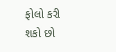ફોલો કરી શકો છો